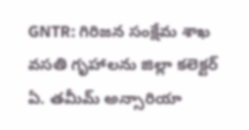GNTR: గిరిజన సంక్షేమ శాఖ వసతి గృహాలను జిల్లా కలెక్టర్ ఏ. తమీమ్ అన్సారియా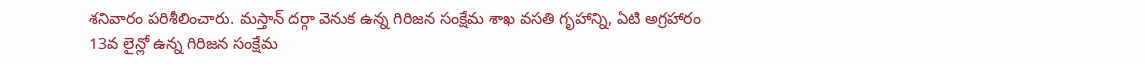శనివారం పరిశీలించారు. మస్తాన్ దర్గా వెనుక ఉన్న గిరిజన సంక్షేమ శాఖ వసతి గృహాన్ని, ఏటి అగ్రహారం 13వ లైన్లో ఉన్న గిరిజన సంక్షేమ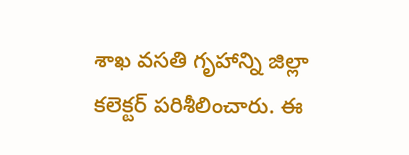శాఖ వసతి గృహాన్ని జిల్లా కలెక్టర్ పరిశీలించారు. ఈ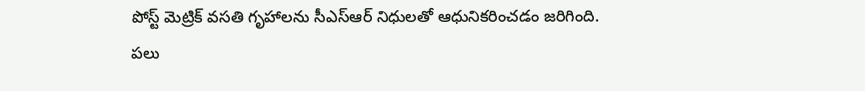పోస్ట్ మెట్రిక్ వసతి గృహాలను సీఎస్ఆర్ నిధులతో ఆధునికరించడం జరిగింది. పలు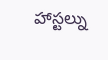హాస్టల్ను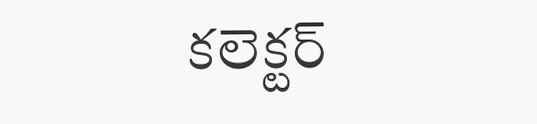కలెక్టర్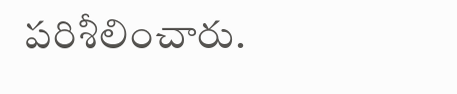పరిశీలించారు.